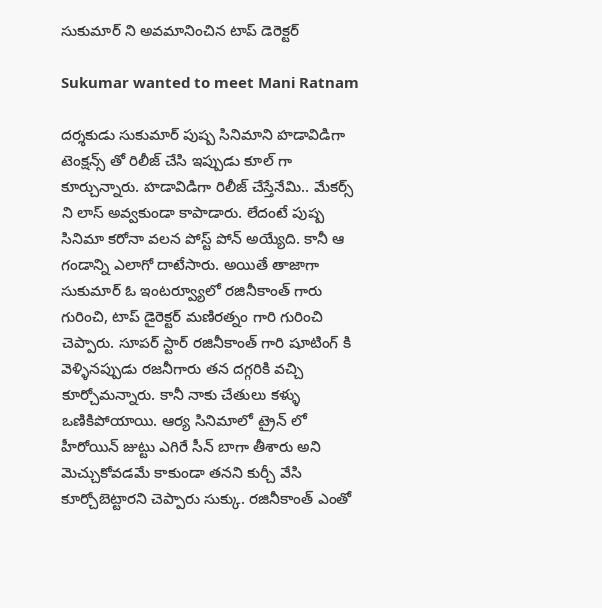సుకుమార్ ని అవమానించిన టాప్ డెరెక్టర్

Sukumar wanted to meet Mani Ratnam

దర్శకుడు సుకుమార్ పుష్ప సినిమాని హడావిడిగా టెంక్షన్స్ తో రిలీజ్ చేసి ఇప్పుడు కూల్ గా కూర్చున్నారు. హడావిడిగా రిలీజ్ చేస్తేనేమి.. మేకర్స్ ని లాస్ అవ్వకుండా కాపాడారు. లేదంటే పుష్ప సినిమా కరోనా వలన పోస్ట్ పోన్ అయ్యేది. కానీ ఆ గండాన్ని ఎలాగో దాటేసారు. అయితే తాజాగా సుకుమార్ ఓ ఇంటర్వ్యూలో రజినీకాంత్ గారు గురించి, టాప్ డైరెక్టర్ మణిరత్నం గారి గురించి చెప్పారు. సూపర్ స్టార్ రజినీకాంత్ గారి షూటింగ్ కి వెళ్ళినప్పుడు రజనీగారు తన దగ్గరికి వచ్చి కూర్చోమన్నారు. కానీ నాకు చేతులు కళ్ళు ఒణికిపోయాయి. ఆర్య సినిమాలో ట్రైన్ లో హీరోయిన్ జుట్టు ఎగిరే సీన్ బాగా తీశారు అని మెచ్చుకోవడమే కాకుండా తనని కుర్చీ వేసి కూర్చోబెట్టారని చెప్పారు సుక్కు. రజినీకాంత్ ఎంతో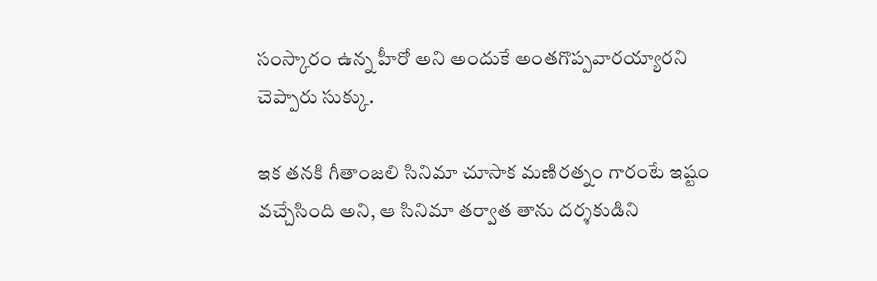సంస్కారం ఉన్న హీరో అని అందుకే అంతగొప్పవారయ్యారని చెప్పారు సుక్కు.

ఇక తనకి గీతాంజలి సినిమా చూసాక మణిరత్నం గారంటే ఇష్టం వచ్చేసింది అని, ఆ సినిమా తర్వాత తాను దర్శకుడిని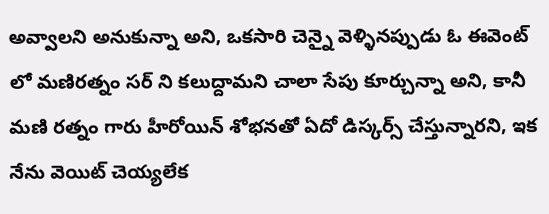అవ్వాలని అనుకున్నా అని, ఒకసారి చెన్నై వెళ్ళినప్పుడు ఓ ఈవెంట్ లో మణిరత్నం సర్ ని కలుద్దామని చాలా సేపు కూర్చున్నా అని, కానీ మణి రత్నం గారు హీరోయిన్ శోభనతో ఏదో డిస్కర్స్ చేస్తున్నారని, ఇక నేను వెయిట్ చెయ్యలేక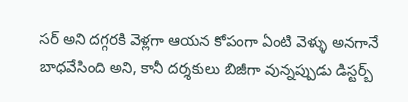సర్ అని దగ్గరకి వెళ్లగా ఆయన కోపంగా ఏంటి వెళ్ళు అనగానే బాధవేసింది అని, కానీ దర్శకులు బిజీగా వున్నప్పుడు డిస్టర్బ్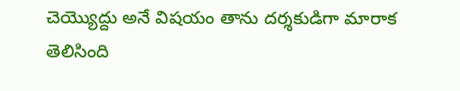చెయ్యొద్దు అనే విషయం తాను దర్శకుడిగా మారాక తెలిసింది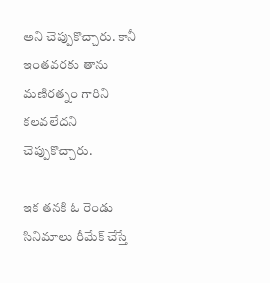అని చెప్పుకొచ్చారు. కానీ ఇంతవరకు తాను మణిరత్నం గారిని కలవలేదని చెప్పుకొచ్చారు.

ఇక తనకి ఓ రెండు సినిమాలు రీమేక్ చేస్తే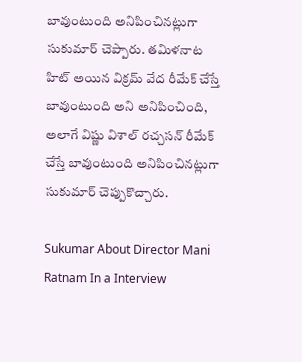బావుంటుంది అనిపించినట్లుగా సుకుమార్ చెప్పారు. తమిళనాట హిట్ అయిన విక్రమ్ వేద రీమేక్ చేస్తే బావుంటుంది అని అనిపించింది, అలాగే విష్ణు విశాల్ రచ్చసన్ రీమేక్ చేస్తే బావుంటుంది అనిపించినట్లుగా సుకుమార్ చెప్పుకొచ్చారు.

Sukumar About Director Mani Ratnam In a Interview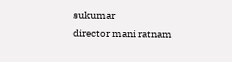sukumar
director mani ratnam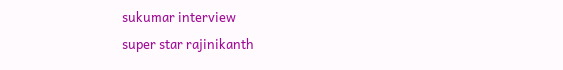sukumar interview
super star rajinikanth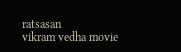ratsasan
vikram vedha movie